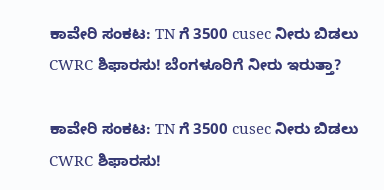ಕಾವೇರಿ ಸಂಕಟ: TN ಗೆ 3500 cusec ನೀರು ಬಿಡಲು CWRC ಶಿಫಾರಸು! ಬೆಂಗಳೂರಿಗೆ ನೀರು ಇರುತ್ತಾ?

ಕಾವೇರಿ ಸಂಕಟ: TN ಗೆ 3500 cusec ನೀರು ಬಿಡಲು CWRC ಶಿಫಾರಸು!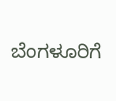ಬೆಂಗಳೂರಿಗೆ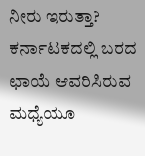ನೀರು ಇರುತ್ತಾ? ಕರ್ನಾಟಕದಲ್ಲಿ ಬರದ ಛಾಯೆ ಆವರಿಸಿರುವ ಮಧ್ಯೆಯೂ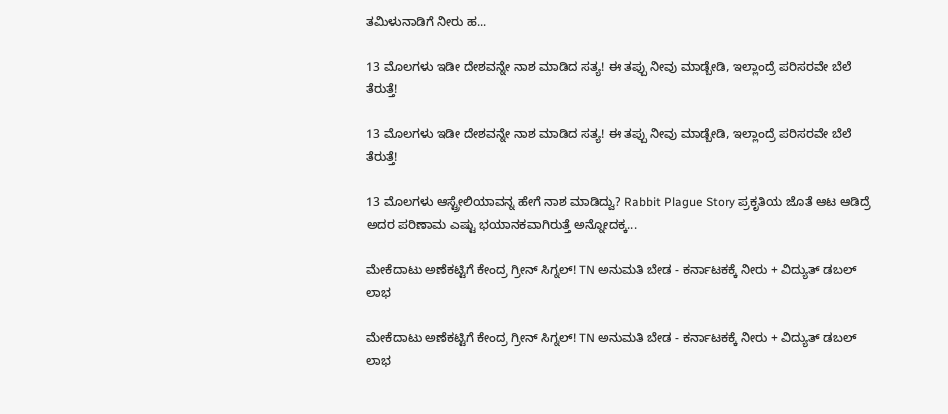ತಮಿಳುನಾಡಿಗೆ ನೀರು ಹ...

13 ಮೊಲಗಳು ಇಡೀ ದೇಶವನ್ನೇ ನಾಶ ಮಾಡಿದ ಸತ್ಯ! ಈ ತಪ್ಪು ನೀವು ಮಾಡ್ಬೇಡಿ, ಇಲ್ಲಾಂದ್ರೆ ಪರಿಸರವೇ ಬೆಲೆ ತೆರುತ್ತೆ!

13 ಮೊಲಗಳು ಇಡೀ ದೇಶವನ್ನೇ ನಾಶ ಮಾಡಿದ ಸತ್ಯ! ಈ ತಪ್ಪು ನೀವು ಮಾಡ್ಬೇಡಿ, ಇಲ್ಲಾಂದ್ರೆ ಪರಿಸರವೇ ಬೆಲೆ ತೆರುತ್ತೆ!

13 ಮೊಲಗಳು ಆಸ್ಟ್ರೇಲಿಯಾವನ್ನ ಹೇಗೆ ನಾಶ ಮಾಡಿದ್ವು? Rabbit Plague Story ಪ್ರಕೃತಿಯ ಜೊತೆ ಆಟ ಆಡಿದ್ರೆ ಅದರ ಪರಿಣಾಮ ಎಷ್ಟು ಭಯಾನಕವಾಗಿರುತ್ತೆ ಅನ್ನೋದಕ್ಕ...

ಮೇಕೆದಾಟು ಅಣೆಕಟ್ಟಿಗೆ ಕೇಂದ್ರ ಗ್ರೀನ್ ಸಿಗ್ನಲ್! TN ಅನುಮತಿ ಬೇಡ - ಕರ್ನಾಟಕಕ್ಕೆ ನೀರು + ವಿದ್ಯುತ್ ಡಬಲ್ ಲಾಭ

ಮೇಕೆದಾಟು ಅಣೆಕಟ್ಟಿಗೆ ಕೇಂದ್ರ ಗ್ರೀನ್ ಸಿಗ್ನಲ್! TN ಅನುಮತಿ ಬೇಡ - ಕರ್ನಾಟಕಕ್ಕೆ ನೀರು + ವಿದ್ಯುತ್ ಡಬಲ್ ಲಾಭ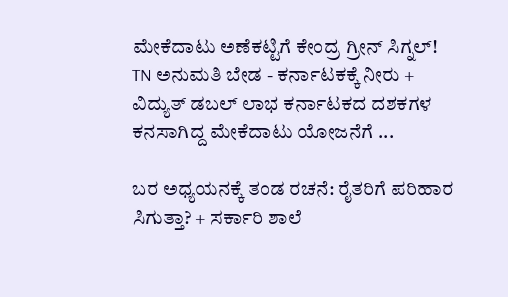ಮೇಕೆದಾಟು ಅಣೆಕಟ್ಟಿಗೆ ಕೇಂದ್ರ ಗ್ರೀನ್ ಸಿಗ್ನಲ್! TN ಅನುಮತಿ ಬೇಡ - ಕರ್ನಾಟಕಕ್ಕೆ ನೀರು + ವಿದ್ಯುತ್ ಡಬಲ್ ಲಾಭ ಕರ್ನಾಟಕದ ದಶಕಗಳ ಕನಸಾಗಿದ್ದ ಮೇಕೆದಾಟು ಯೋಜನೆಗೆ ...

ಬರ ಅಧ್ಯಯನಕ್ಕೆ ತಂಡ ರಚನೆ: ರೈತರಿಗೆ ಪರಿಹಾರ ಸಿಗುತ್ತಾ? + ಸರ್ಕಾರಿ ಶಾಲೆ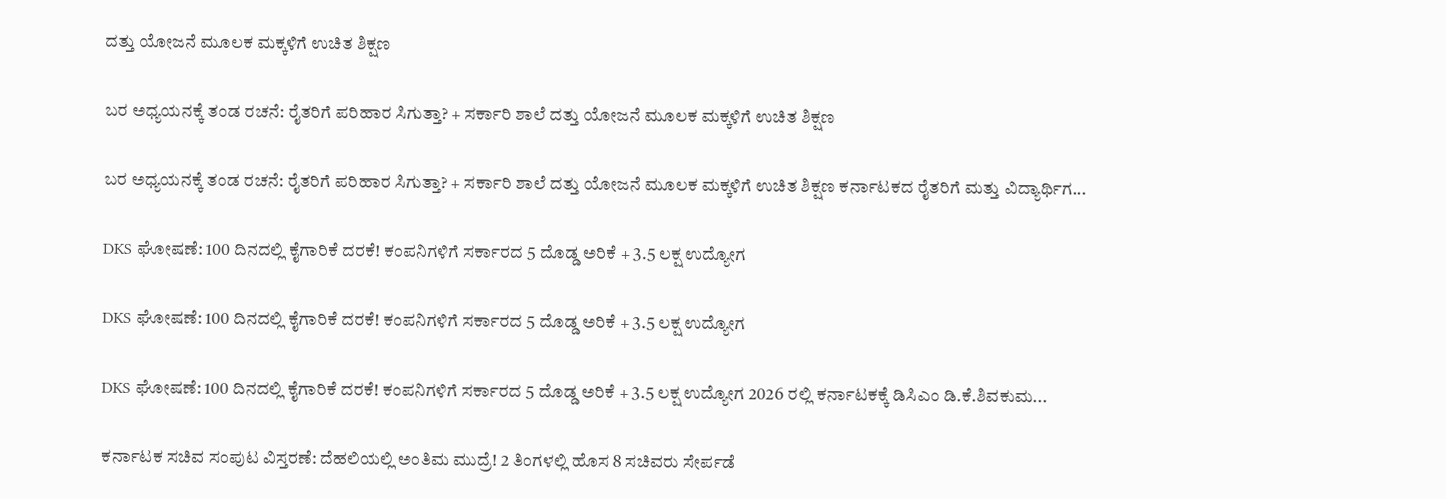ದತ್ತು ಯೋಜನೆ ಮೂಲಕ ಮಕ್ಕಳಿಗೆ ಉಚಿತ ಶಿಕ್ಷಣ

ಬರ ಅಧ್ಯಯನಕ್ಕೆ ತಂಡ ರಚನೆ: ರೈತರಿಗೆ ಪರಿಹಾರ ಸಿಗುತ್ತಾ? + ಸರ್ಕಾರಿ ಶಾಲೆ ದತ್ತು ಯೋಜನೆ ಮೂಲಕ ಮಕ್ಕಳಿಗೆ ಉಚಿತ ಶಿಕ್ಷಣ

ಬರ ಅಧ್ಯಯನಕ್ಕೆ ತಂಡ ರಚನೆ: ರೈತರಿಗೆ ಪರಿಹಾರ ಸಿಗುತ್ತಾ? + ಸರ್ಕಾರಿ ಶಾಲೆ ದತ್ತು ಯೋಜನೆ ಮೂಲಕ ಮಕ್ಕಳಿಗೆ ಉಚಿತ ಶಿಕ್ಷಣ ಕರ್ನಾಟಕದ ರೈತರಿಗೆ ಮತ್ತು ವಿದ್ಯಾರ್ಥಿಗ...

DKS ಘೋಷಣೆ: 100 ದಿನದಲ್ಲಿ ಕೈಗಾರಿಕೆ ದರಕೆ! ಕಂಪನಿಗಳಿಗೆ ಸರ್ಕಾರದ 5 ದೊಡ್ಡ ಅರಿಕೆ + 3.5 ಲಕ್ಷ ಉದ್ಯೋಗ

DKS ಘೋಷಣೆ: 100 ದಿನದಲ್ಲಿ ಕೈಗಾರಿಕೆ ದರಕೆ! ಕಂಪನಿಗಳಿಗೆ ಸರ್ಕಾರದ 5 ದೊಡ್ಡ ಅರಿಕೆ + 3.5 ಲಕ್ಷ ಉದ್ಯೋಗ

DKS ಘೋಷಣೆ: 100 ದಿನದಲ್ಲಿ ಕೈಗಾರಿಕೆ ದರಕೆ! ಕಂಪನಿಗಳಿಗೆ ಸರ್ಕಾರದ 5 ದೊಡ್ಡ ಅರಿಕೆ + 3.5 ಲಕ್ಷ ಉದ್ಯೋಗ 2026 ರಲ್ಲಿ ಕರ್ನಾಟಕಕ್ಕೆ ಡಿಸಿಎಂ ಡಿ.ಕೆ.ಶಿವಕುಮ...

ಕರ್ನಾಟಕ ಸಚಿವ ಸಂಪುಟ ವಿಸ್ತರಣೆ: ದೆಹಲಿಯಲ್ಲಿ ಅಂತಿಮ ಮುದ್ರೆ! 2 ತಿಂಗಳಲ್ಲಿ ಹೊಸ 8 ಸಚಿವರು ಸೇರ್ಪಡೆ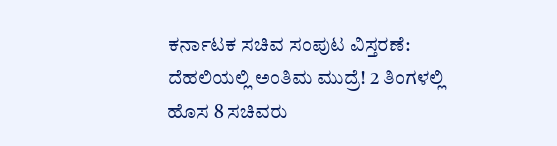ಕರ್ನಾಟಕ ಸಚಿವ ಸಂಪುಟ ವಿಸ್ತರಣೆ: ದೆಹಲಿಯಲ್ಲಿ ಅಂತಿಮ ಮುದ್ರೆ! 2 ತಿಂಗಳಲ್ಲಿ ಹೊಸ 8 ಸಚಿವರು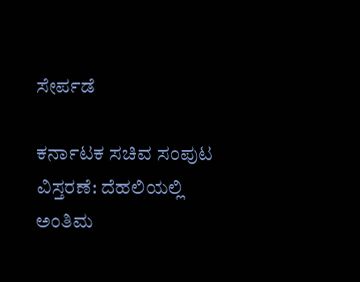ಸೇರ್ಪಡೆ

ಕರ್ನಾಟಕ ಸಚಿವ ಸಂಪುಟ ವಿಸ್ತರಣೆ: ದೆಹಲಿಯಲ್ಲಿ ಅಂತಿಮ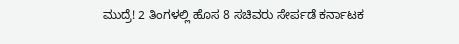ಮುದ್ರೆ! 2 ತಿಂಗಳಲ್ಲಿ ಹೊಸ 8 ಸಚಿವರು ಸೇರ್ಪಡೆ ಕರ್ನಾಟಕ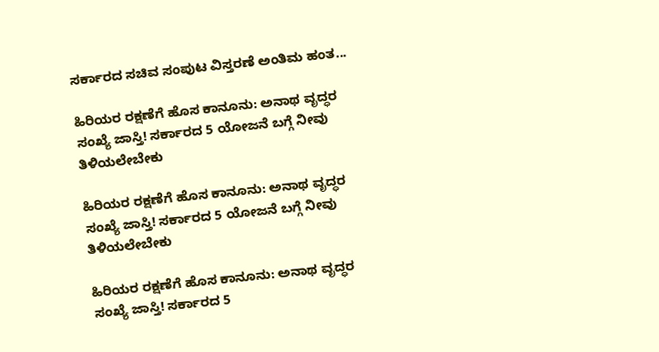ಸರ್ಕಾರದ ಸಚಿವ ಸಂಪುಟ ವಿಸ್ತರಣೆ ಅಂತಿಮ ಹಂತ...

ಹಿರಿಯರ ರಕ್ಷಣೆಗೆ ಹೊಸ ಕಾನೂನು: ಅನಾಥ ವೃದ್ಧರ ಸಂಖ್ಯೆ ಜಾಸ್ತಿ! ಸರ್ಕಾರದ 5 ಯೋಜನೆ ಬಗ್ಗೆ ನೀವು ತಿಳಿಯಲೇಬೇಕು

ಹಿರಿಯರ ರಕ್ಷಣೆಗೆ ಹೊಸ ಕಾನೂನು: ಅನಾಥ ವೃದ್ಧರ ಸಂಖ್ಯೆ ಜಾಸ್ತಿ! ಸರ್ಕಾರದ 5 ಯೋಜನೆ ಬಗ್ಗೆ ನೀವು ತಿಳಿಯಲೇಬೇಕು

ಹಿರಿಯರ ರಕ್ಷಣೆಗೆ ಹೊಸ ಕಾನೂನು: ಅನಾಥ ವೃದ್ಧರ ಸಂಖ್ಯೆ ಜಾಸ್ತಿ! ಸರ್ಕಾರದ 5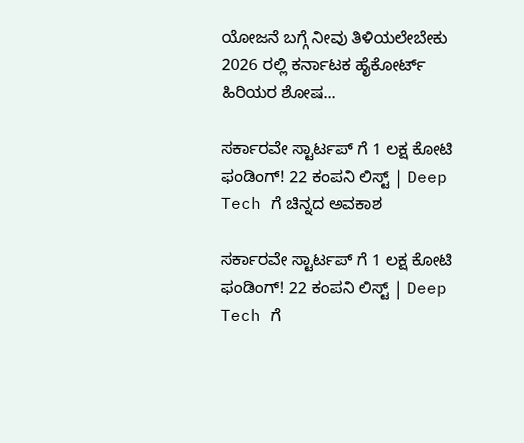ಯೋಜನೆ ಬಗ್ಗೆ ನೀವು ತಿಳಿಯಲೇಬೇಕು 2026 ರಲ್ಲಿ ಕರ್ನಾಟಕ ಹೈಕೋರ್ಟ್ ಹಿರಿಯರ ಶೋಷ...

ಸರ್ಕಾರವೇ ಸ್ಟಾರ್ಟಪ್ ಗೆ 1 ಲಕ್ಷ ಕೋಟಿ ಫಂಡಿಂಗ್! 22 ಕಂಪನಿ ಲಿಸ್ಟ್ | Deep Tech ಗೆ ಚಿನ್ನದ ಅವಕಾಶ

ಸರ್ಕಾರವೇ ಸ್ಟಾರ್ಟಪ್ ಗೆ 1 ಲಕ್ಷ ಕೋಟಿ ಫಂಡಿಂಗ್! 22 ಕಂಪನಿ ಲಿಸ್ಟ್ | Deep Tech ಗೆ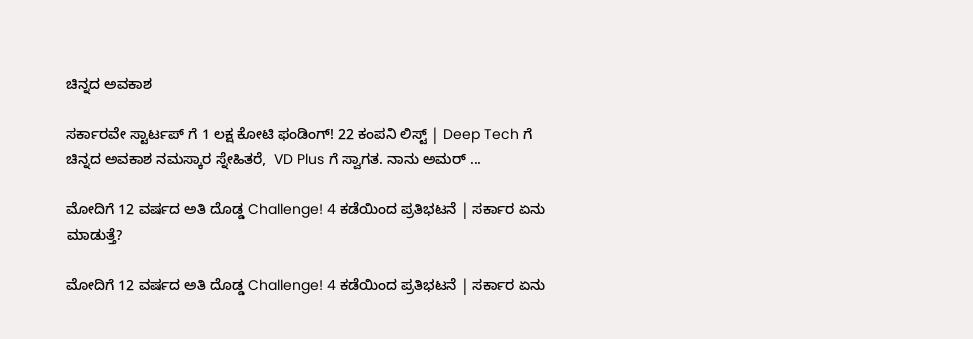ಚಿನ್ನದ ಅವಕಾಶ

ಸರ್ಕಾರವೇ ಸ್ಟಾರ್ಟಪ್ ಗೆ 1 ಲಕ್ಷ ಕೋಟಿ ಫಂಡಿಂಗ್! 22 ಕಂಪನಿ ಲಿಸ್ಟ್ | Deep Tech ಗೆ ಚಿನ್ನದ ಅವಕಾಶ ನಮಸ್ಕಾರ ಸ್ನೇಹಿತರೆ,  VD Plus ಗೆ ಸ್ವಾಗತ. ನಾನು ಅಮರ್ ...

ಮೋದಿಗೆ 12 ವರ್ಷದ ಅತಿ ದೊಡ್ಡ Challenge! 4 ಕಡೆಯಿಂದ ಪ್ರತಿಭಟನೆ | ಸರ್ಕಾರ ಏನು ಮಾಡುತ್ತೆ?

ಮೋದಿಗೆ 12 ವರ್ಷದ ಅತಿ ದೊಡ್ಡ Challenge! 4 ಕಡೆಯಿಂದ ಪ್ರತಿಭಟನೆ | ಸರ್ಕಾರ ಏನು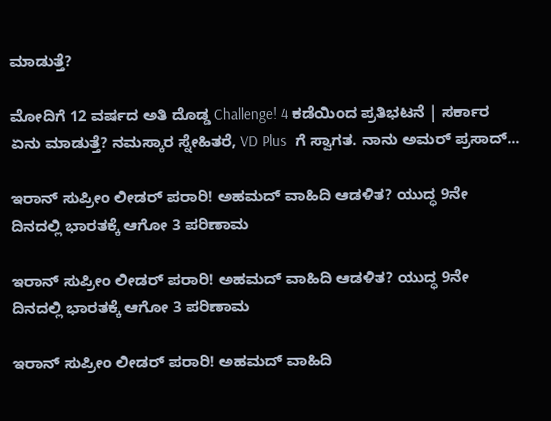ಮಾಡುತ್ತೆ?

ಮೋದಿಗೆ 12 ವರ್ಷದ ಅತಿ ದೊಡ್ಡ Challenge! 4 ಕಡೆಯಿಂದ ಪ್ರತಿಭಟನೆ | ಸರ್ಕಾರ ಏನು ಮಾಡುತ್ತೆ? ನಮಸ್ಕಾರ ಸ್ನೇಹಿತರೆ, VD Plus  ಗೆ ಸ್ವಾಗತ. ನಾನು ಅಮರ್ ಪ್ರಸಾದ್...

ಇರಾನ್ ಸುಪ್ರೀಂ ಲೀಡರ್ ಪರಾರಿ! ಅಹಮದ್ ವಾಹಿದಿ ಆಡಳಿತ? ಯುದ್ಧ 9ನೇ ದಿನದಲ್ಲಿ ಭಾರತಕ್ಕೆ ಆಗೋ 3 ಪರಿಣಾಮ

ಇರಾನ್ ಸುಪ್ರೀಂ ಲೀಡರ್ ಪರಾರಿ! ಅಹಮದ್ ವಾಹಿದಿ ಆಡಳಿತ? ಯುದ್ಧ 9ನೇ ದಿನದಲ್ಲಿ ಭಾರತಕ್ಕೆ ಆಗೋ 3 ಪರಿಣಾಮ

ಇರಾನ್ ಸುಪ್ರೀಂ ಲೀಡರ್ ಪರಾರಿ! ಅಹಮದ್ ವಾಹಿದಿ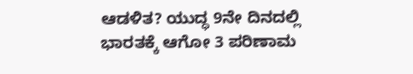ಆಡಳಿತ? ಯುದ್ಧ 9ನೇ ದಿನದಲ್ಲಿ ಭಾರತಕ್ಕೆ ಆಗೋ 3 ಪರಿಣಾಮ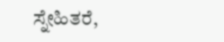ಸ್ನೇಹಿತರೆ,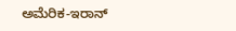ಅಮೆರಿಕ-ಇರಾನ್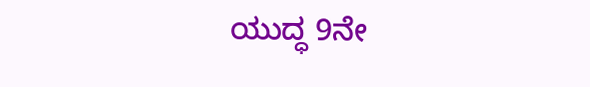ಯುದ್ಧ 9ನೇ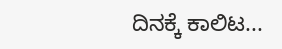ದಿನಕ್ಕೆ ಕಾಲಿಟ...